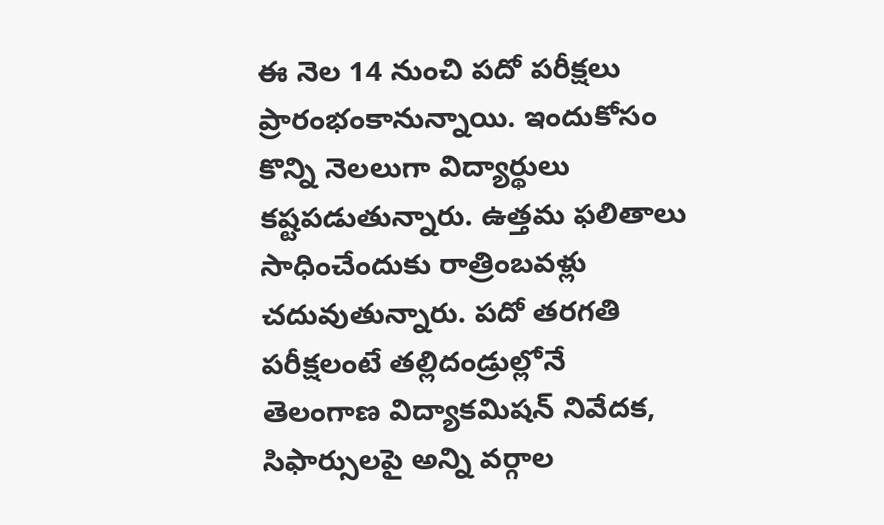ఈ నెల 14 నుంచి పదో పరీక్షలు ప్రారంభంకానున్నాయి. ఇందుకోసం కొన్ని నెలలుగా విద్యార్థులు కష్టపడుతున్నారు. ఉత్తమ ఫలితాలు సాధించేందుకు రాత్రింబవళ్లు చదువుతున్నారు. పదో తరగతి పరీక్షలంటే తల్లిదండ్రుల్లోనే
తెలంగాణ విద్యాకమిషన్ నివేదక, సిఫార్సులపై అన్ని వర్గాల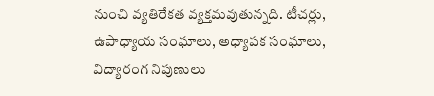నుంచి వ్యతిరేకత వ్యక్తమవుతున్నది. టీచర్లు, ఉపాధ్యాయ సంఘాలు, అధ్యాపక సంఘాలు, విద్యారంగ నిపుణులు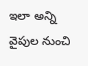ఇలా అన్ని వైపుల నుంచి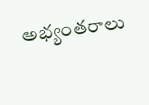అభ్యంతరాలు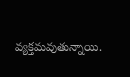వ్యక్తమవుతున్నాయి.